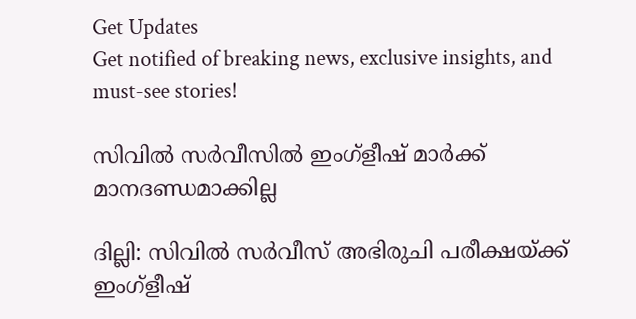Get Updates
Get notified of breaking news, exclusive insights, and must-see stories!

സിവില്‍ സര്‍വീസില്‍ ഇംഗ്ളീഷ് മാര്‍ക്ക് മാനദണ്ഡമാക്കില്ല

ദില്ലി: സിവില്‍ സര്‍വീസ് അഭിരുചി പരീക്ഷയ്ക്ക് ഇംഗ്ളീഷ്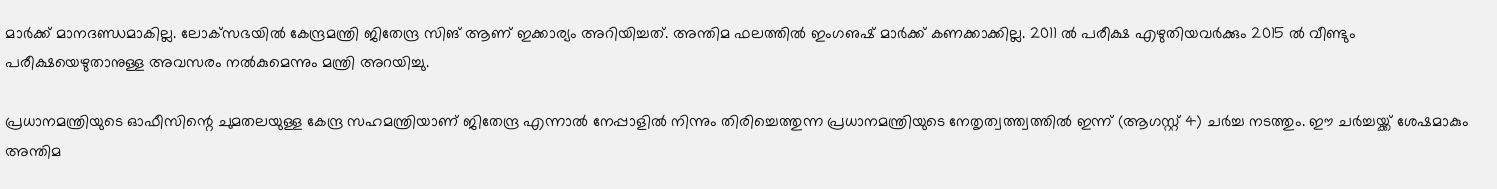മാര്‍ക്ക് മാനദണ്ഡമാകില്ല. ലോക്‌സഭയില്‍ കേന്ദ്രമന്ത്രി ജിതേന്ദ്ര സിങ് ആണ് ഇക്കാര്യം അറിയിച്ചത്. അന്തിമ ഫലത്തില്‍ ഇംഗഌഷ് മാര്‍ക്ക് കണക്കാക്കില്ല. 2011 ല്‍ പരീക്ഷ എഴുതിയവര്‍ക്കും 2015 ല്‍ വീണ്ടും പരീക്ഷയെഴുതാനുള്ള അവസരം നല്‍കുമെന്നും മന്ത്രി അറയിച്ചു.

പ്രധാനമന്ത്രിയുടെ ഓഫീസിന്റെ ചുമതലയുള്ള കേന്ദ്ര സഹമന്ത്രിയാണ് ജിതേന്ദ്ര എന്നാല്‍ നേപ്പാളില്‍ നിന്നും തിരിച്ചെത്തുന്ന പ്രധാനമന്ത്രിയുടെ നേതൃത്വത്ത്വത്തില്‍ ഇന്ന് (ആഗസ്റ്റ് 4) ചര്‍ച്ച നടത്തും. ഈ ചര്‍ച്ചയ്ക്ക് ശേഷമാകും അന്തിമ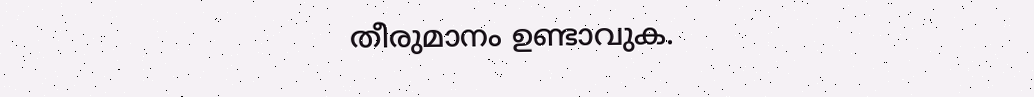തീരുമാനം ഉണ്ടാവുക.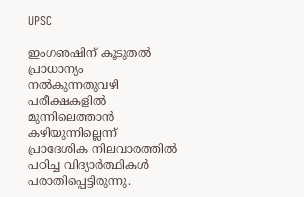UPSC

ഇംഗഌഷിന് കൂടുതല്‍ പ്രാധാന്യം നല്‍കുന്നതുവഴി പരീക്ഷകളില്‍ മുന്നിലെത്താന്‍ കഴിയുന്നില്ലെന്ന് പ്രാദേശിക നിലവാരത്തില്‍ പഠിച്ച വിദ്യാര്‍ത്ഥികള്‍ പരാതിപ്പെട്ടിരുന്നു.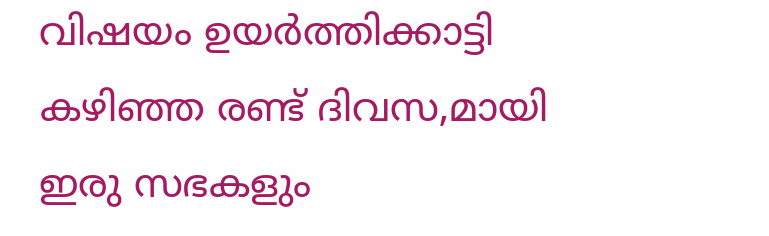വിഷയം ഉയര്‍ത്തിക്കാട്ടി കഴിഞ്ഞ രണ്ട് ദിവസ,മായി ഇരു സഭകളും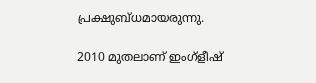പ്രക്ഷുബ്ധമായരുന്നു.

2010 മുതലാണ് ഇംഗ്ളീഷ്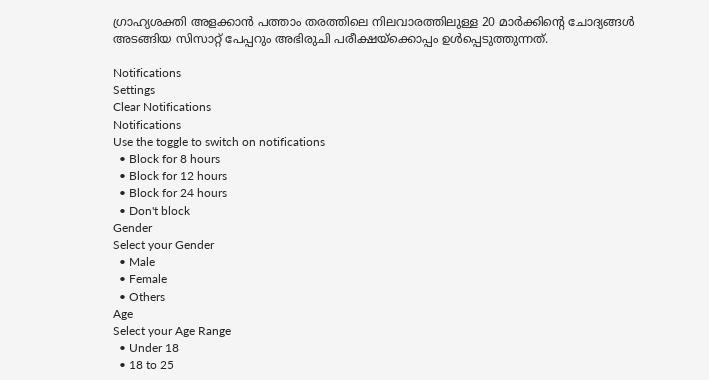ഗ്രാഹ്യശക്തി അളക്കാന്‍ പത്താം തരത്തിലെ നിലവാരത്തിലുള്ള 20 മാര്‍ക്കിന്റെ ചോദ്യങ്ങള്‍ അടങ്ങിയ സിസാറ്റ് പേപ്പറും അഭിരുചി പരീക്ഷയ്‌ക്കൊപ്പം ഉള്‍പ്പെടുത്തുന്നത്.

Notifications
Settings
Clear Notifications
Notifications
Use the toggle to switch on notifications
  • Block for 8 hours
  • Block for 12 hours
  • Block for 24 hours
  • Don't block
Gender
Select your Gender
  • Male
  • Female
  • Others
Age
Select your Age Range
  • Under 18
  • 18 to 25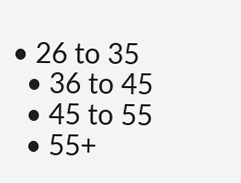• 26 to 35
  • 36 to 45
  • 45 to 55
  • 55+